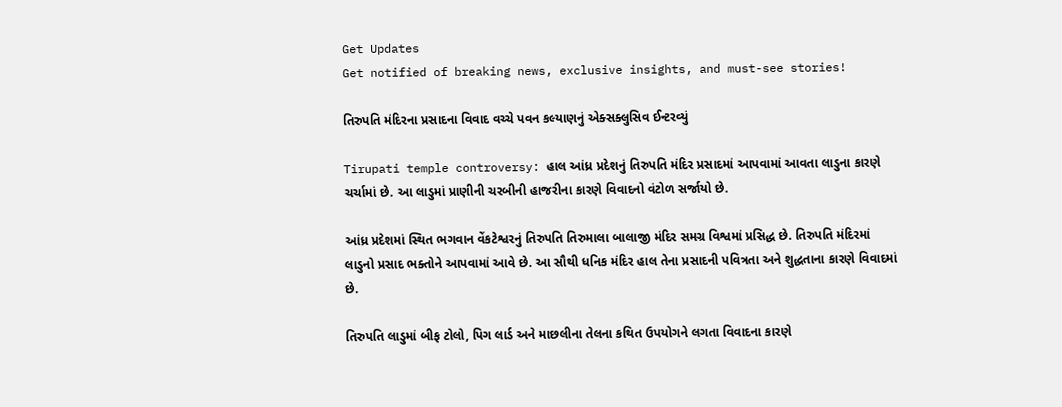Get Updates
Get notified of breaking news, exclusive insights, and must-see stories!

તિરુપતિ મંદિરના પ્રસાદના વિવાદ વચ્ચે પવન કલ્યાણનું એક્સક્લુસિવ ઈન્ટરવ્યું

Tirupati temple controversy: હાલ આંધ્ર પ્રદેશનું તિરુપતિ મંદિર પ્રસાદમાં આપવામાં આવતા લાડુના કારણે ચર્ચામાં છે. આ લાડુમાં પ્રાણીની ચરબીની હાજરીના કારણે વિવાદનો વંટોળ સર્જાયો છે.

આંધ્ર પ્રદેશમાં સ્થિત ભગવાન વેંકટેશ્વરનું તિરુપતિ તિરુમાલા બાલાજી મંદિર સમગ્ર વિશ્વમાં પ્રસિદ્ધ છે. તિરુપતિ મંદિરમાં લાડુનો પ્રસાદ ભક્તોને આપવામાં આવે છે. આ સૌથી ધનિક મંદિર હાલ તેના પ્રસાદની પવિત્રતા અને શુદ્ધતાના કારણે વિવાદમાં છે.

તિરુપતિ લાડુમાં બીફ ટોલો, પિગ લાર્ડ અને માછલીના તેલના કથિત ઉપયોગને લગતા વિવાદના કારણે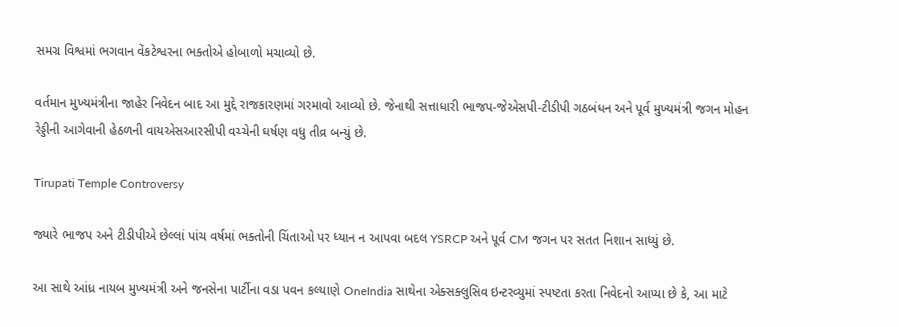સમગ્ર વિશ્વમાં ભગવાન વેંકટેશ્વરના ભક્તોએ હોબાળો મચાવ્યો છે.

વર્તમાન મુખ્યમંત્રીના જાહેર નિવેદન બાદ આ મુદ્દે રાજકારણમાં ગરમાવો આવ્યો છે. જેનાથી સત્તાધારી ભાજપ-જેએસપી-ટીડીપી ગઠબંધન અને પૂર્વ મુખ્યમંત્રી જગન મોહન રેડ્ડીની આગેવાની હેઠળની વાયએસઆરસીપી વચ્ચેની ઘર્ષણ વધુ તીવ્ર બન્યું છે.

Tirupati Temple Controversy

જ્યારે ભાજપ અને ટીડીપીએ છેલ્લાં પાંચ વર્ષમાં ભક્તોની ચિંતાઓ પર ધ્યાન ન આપવા બદલ YSRCP અને પૂર્વ CM જગન પર સતત નિશાન સાધ્યું છે.

આ સાથે આંધ્ર નાયબ મુખ્યમંત્રી અને જનસેના પાર્ટીના વડા પવન કલ્યાણે OneIndia સાથેના એક્સક્લુસિવ ઇન્ટરવ્યુમાં સ્પષ્ટતા કરતા નિવેદનો આપ્યા છે કે, આ માટે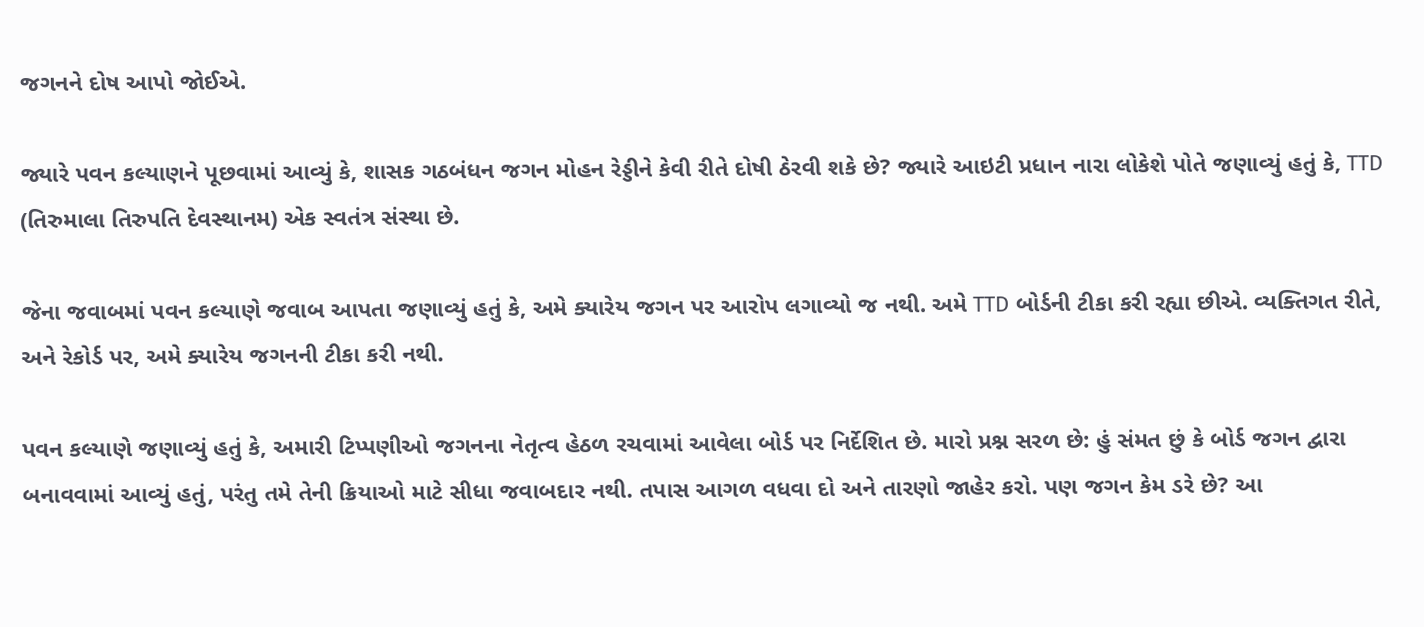જગનને દોષ આપો જોઈએ.

જ્યારે પવન કલ્યાણને પૂછવામાં આવ્યું કે, શાસક ગઠબંધન જગન મોહન રેડ્ડીને કેવી રીતે દોષી ઠેરવી શકે છે? જ્યારે આઇટી પ્રધાન નારા લોકેશે પોતે જણાવ્યું હતું કે, TTD (તિરુમાલા તિરુપતિ દેવસ્થાનમ) એક સ્વતંત્ર સંસ્થા છે.

જેના જવાબમાં પવન કલ્યાણે જવાબ આપતા જણાવ્યું હતું કે, અમે ક્યારેય જગન પર આરોપ લગાવ્યો જ નથી. અમે TTD બોર્ડની ટીકા કરી રહ્યા છીએ. વ્યક્તિગત રીતે, અને રેકોર્ડ પર, અમે ક્યારેય જગનની ટીકા કરી નથી.

પવન કલ્યાણે જણાવ્યું હતું કે, અમારી ટિપ્પણીઓ જગનના નેતૃત્વ હેઠળ રચવામાં આવેલા બોર્ડ પર નિર્દેશિત છે. મારો પ્રશ્ન સરળ છે: હું સંમત છું કે બોર્ડ જગન દ્વારા બનાવવામાં આવ્યું હતું, પરંતુ તમે તેની ક્રિયાઓ માટે સીધા જવાબદાર નથી. તપાસ આગળ વધવા દો અને તારણો જાહેર કરો. પણ જગન કેમ ડરે છે? આ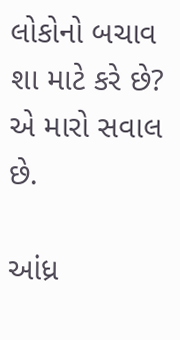લોકોનો બચાવ શા માટે કરે છે? એ મારો સવાલ છે.

આંધ્ર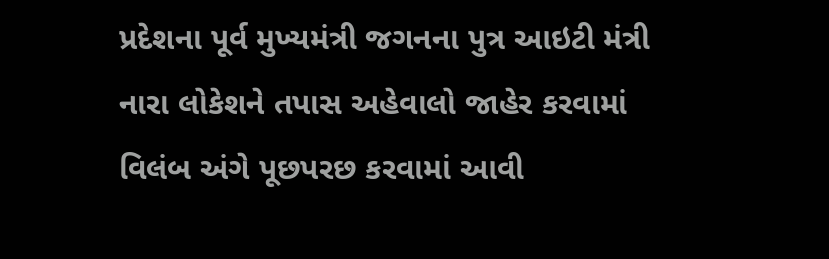પ્રદેશના પૂર્વ મુખ્યમંત્રી જગનના પુત્ર આઇટી મંત્રી નારા લોકેશને તપાસ અહેવાલો જાહેર કરવામાં વિલંબ અંગે પૂછપરછ કરવામાં આવી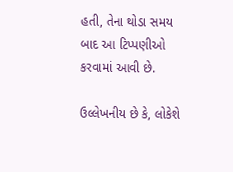હતી, તેના થોડા સમય બાદ આ ટિપ્પણીઓ કરવામાં આવી છે.

ઉલ્લેખનીય છે કે, લોકેશે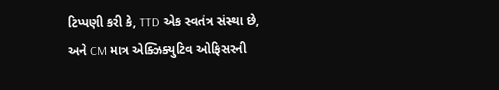ટિપ્પણી કરી કે, TTD એક સ્વતંત્ર સંસ્થા છે, અને CM માત્ર એક્ઝિક્યુટિવ ઓફિસરની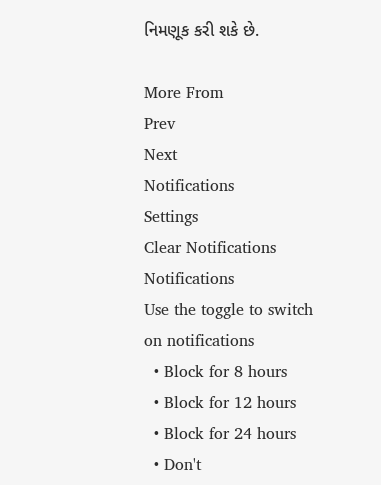નિમણૂક કરી શકે છે.

More From
Prev
Next
Notifications
Settings
Clear Notifications
Notifications
Use the toggle to switch on notifications
  • Block for 8 hours
  • Block for 12 hours
  • Block for 24 hours
  • Don't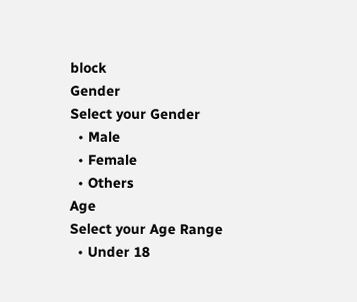block
Gender
Select your Gender
  • Male
  • Female
  • Others
Age
Select your Age Range
  • Under 18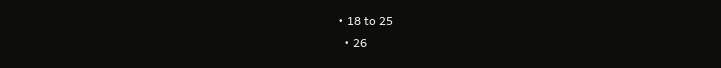• 18 to 25
  • 26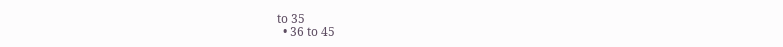to 35
  • 36 to 45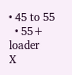• 45 to 55
  • 55+
loader
X